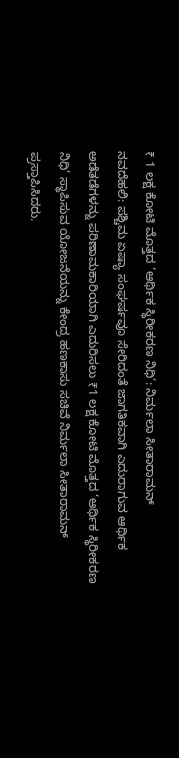₹ 1 ಲಕ್ಷ ಕೋಟಿ ಮೊತ್ತದ ‘ಆರ್ಥಿಕ ಸ್ಥಿರೀಕರಣ ನಿಧಿ’: ನಿರ್ಮಲಾ ಸೀತಾರಾಮನ್
ನವದೆಹಲಿ: ಪಶ್ಚಿಮ ಏಷ್ಯಾ ಸಂಘರ್ಷವೂ ಸೇರಿದಂತೆ ಜಾಗತಿಕವಾಗಿ ಎದುರಾಗುವ ಆರ್ಥಿಕ ಅಡೆತಡೆಗಳನ್ನು ಪರಿಣಾಮಕಾರಿಯಾಗಿ ಎದುರಿಸಲು ₹1 ಲಕ್ಷ ಕೋಟಿ ಮೊತ್ತದ ‘ಆರ್ಥಿಕ ಸ್ಥಿರೀಕರಣ ನಿಧಿ’ ಸ್ಥಾಪಿಸುವ ಯೋಜನೆಯನ್ನು ಕೇಂದ್ರ ಹಣಕಾಸು ಸಚಿವೆ ನಿರ್ಮಲಾ ಸೀತಾರಾಮನ್ ಪ್ರಸ್ತಾಪಿಸಿದರು.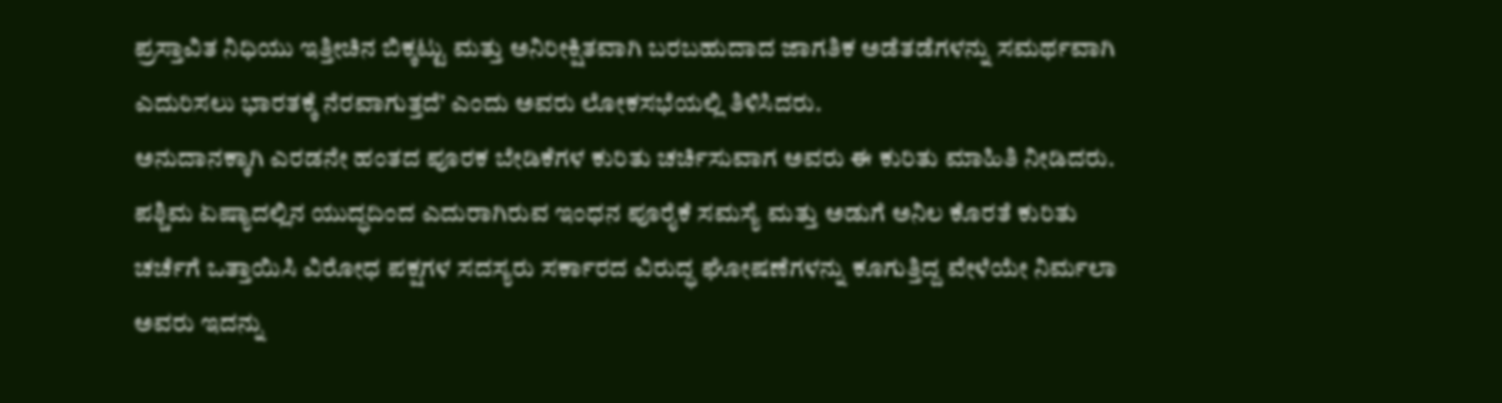ಪ್ರಸ್ತಾವಿತ ನಿಧಿಯು ಇತ್ತೀಚಿನ ಬಿಕ್ಕಟ್ಟು ಮತ್ತು ಅನಿರೀಕ್ಷಿತವಾಗಿ ಬರಬಹುದಾದ ಜಾಗತಿಕ ಅಡೆತಡೆಗಳನ್ನು ಸಮರ್ಥವಾಗಿ ಎದುರಿಸಲು ಭಾರತಕ್ಕೆ ನೆರವಾಗುತ್ತದೆ’ ಎಂದು ಅವರು ಲೋಕಸಭೆಯಲ್ಲಿ ತಿಳಿಸಿದರು.
ಅನುದಾನಕ್ಕಾಗಿ ಎರಡನೇ ಹಂತದ ಪೂರಕ ಬೇಡಿಕೆಗಳ ಕುರಿತು ಚರ್ಚಿಸುವಾಗ ಅವರು ಈ ಕುರಿತು ಮಾಹಿತಿ ನೀಡಿದರು.
ಪಶ್ಚಿಮ ಏಷ್ಯಾದಲ್ಲಿನ ಯುದ್ಧದಿಂದ ಎದುರಾಗಿರುವ ಇಂಧನ ಪೂರೈಕೆ ಸಮಸ್ಯೆ ಮತ್ತು ಅಡುಗೆ ಅನಿಲ ಕೊರತೆ ಕುರಿತು ಚರ್ಚೆಗೆ ಒತ್ತಾಯಿಸಿ ವಿರೋಧ ಪಕ್ಷಗಳ ಸದಸ್ಯರು ಸರ್ಕಾರದ ವಿರುದ್ಧ ಘೋಷಣೆಗಳನ್ನು ಕೂಗುತ್ತಿದ್ದ ವೇಳೆಯೇ ನಿರ್ಮಲಾ ಅವರು ಇದನ್ನು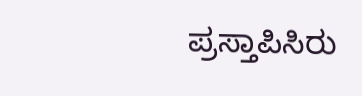ಪ್ರಸ್ತಾಪಿಸಿರು